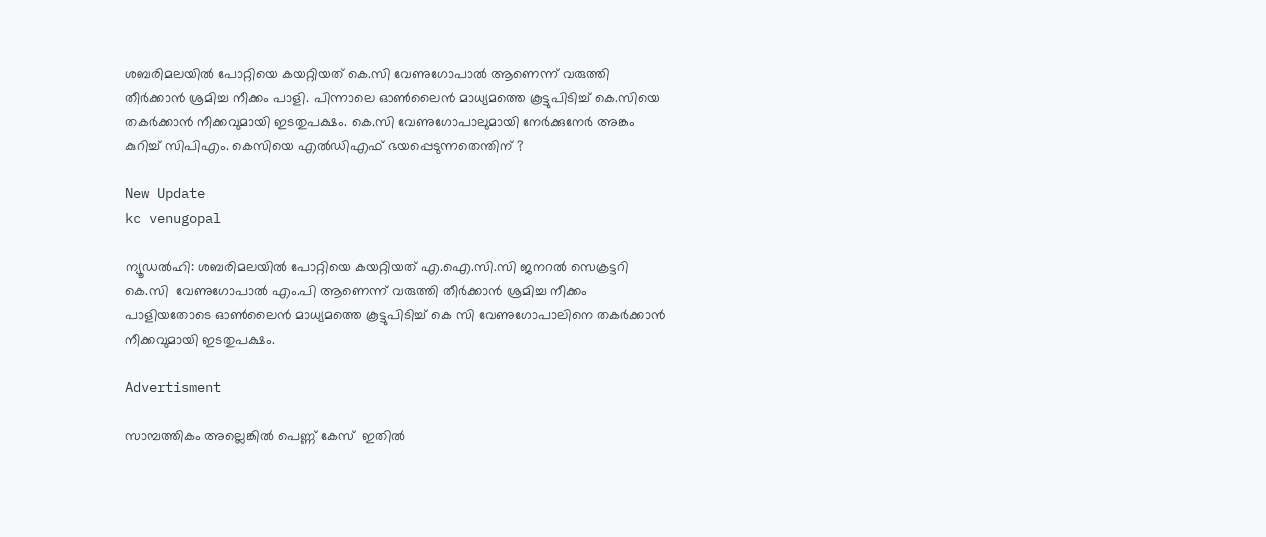ശബരിമലയിൽ പോറ്റിയെ കയറ്റിയത് കെ.സി വേണുഗോപാൽ ആണെന്ന് വരുത്തി തീർക്കാൻ ശ്രമിച്ച നീക്കം പാളി. പിന്നാലെ ഓൺലൈൻ മാധ്യമത്തെ കൂട്ടുപിടിച്ച് കെ.സിയെ തകർക്കാൻ നീക്കവുമായി ഇടതുപക്ഷം. കെ.സി വേണുഗോപാലുമായി നേർക്കുനേർ അങ്കം കുറിച്ച് സിപിഎം. കെസിയെ എൽഡിഎഫ് ഭയപ്പെടുന്നതെന്തിന് ?

New Update
kc venugopal

ന്യൂഡൽഹി: ശബരിമലയിൽ പോറ്റിയെ കയറ്റിയത് എ.ഐ.സി.സി ജനറൽ സെക്രട്ടറി കെ.സി  വേണുഗോപാൽ എം.പി ആണെന്ന് വരുത്തി തീർക്കാൻ ശ്രമിച്ച നീക്കം പാളിയതോടെ ഓൺലൈൻ മാധ്യമത്തെ കൂട്ടുപിടിച്ച് കെ സി വേണുഗോപാലിനെ തകർക്കാൻ നീക്കവുമായി ഇടതുപക്ഷം.

Advertisment

സാമ്പത്തികം അല്ലെങ്കിൽ പെണ്ണ് കേസ്  ഇതിൽ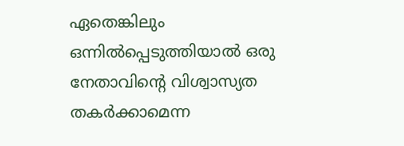ഏതെങ്കിലും ഒന്നിൽപ്പെടുത്തിയാൽ ഒരു നേതാവിന്റെ വിശ്വാസ്യത തകർക്കാമെന്ന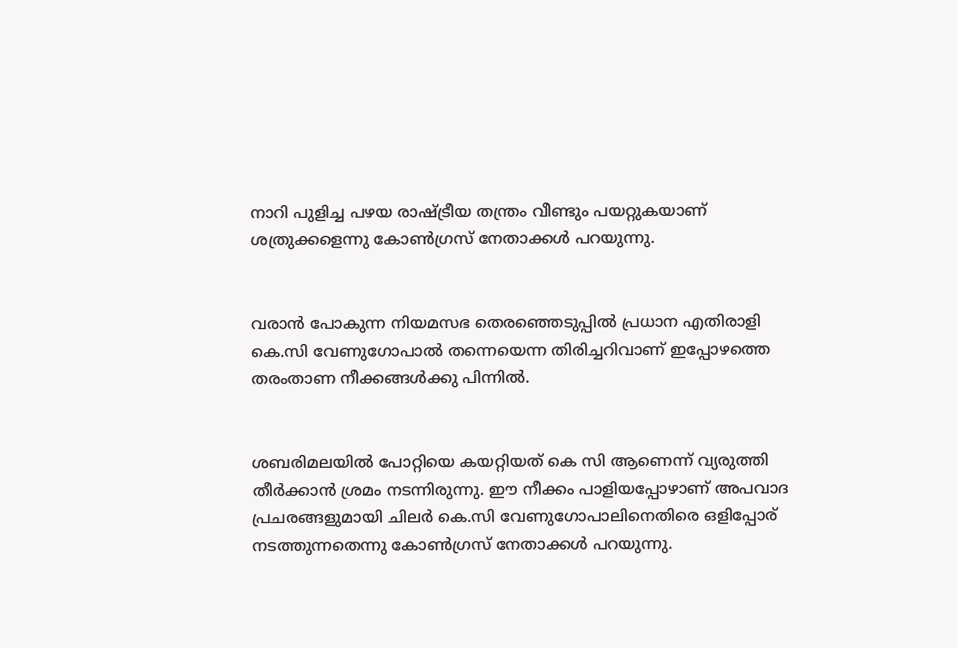നാറി പുളിച്ച പഴയ രാഷ്ട്രീയ തന്ത്രം വീണ്ടും പയറ്റുകയാണ് ശത്രുക്കളെന്നു കോൺഗ്രസ് നേതാക്കൾ പറയുന്നു.


വരാൻ പോകുന്ന നിയമസഭ തെരഞ്ഞെടുപ്പിൽ പ്രധാന എതിരാളി കെ.സി വേണുഗോപാൽ തന്നെയെന്ന തിരിച്ചറിവാണ് ഇപ്പോഴത്തെ തരംതാണ നീക്കങ്ങൾക്കു പിന്നിൽ.


ശബരിമലയിൽ പോറ്റിയെ കയറ്റിയത് കെ സി ആണെന്ന് വ്യരുത്തി തീർക്കാൻ ശ്രമം നടന്നിരുന്നു. ഈ നീക്കം പാളിയപ്പോഴാണ് അപവാദ പ്രചരങ്ങളുമായി ചിലർ കെ.സി വേണുഗോപാലിനെതിരെ ഒളിപ്പോര് നടത്തുന്നതെന്നു കോൺഗ്രസ് നേതാക്കൾ പറയുന്നു.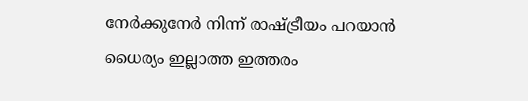നേർക്കുനേർ നിന്ന് രാഷ്ട്രീയം പറയാൻ ധൈര്യം ഇല്ലാത്ത ഇത്തരം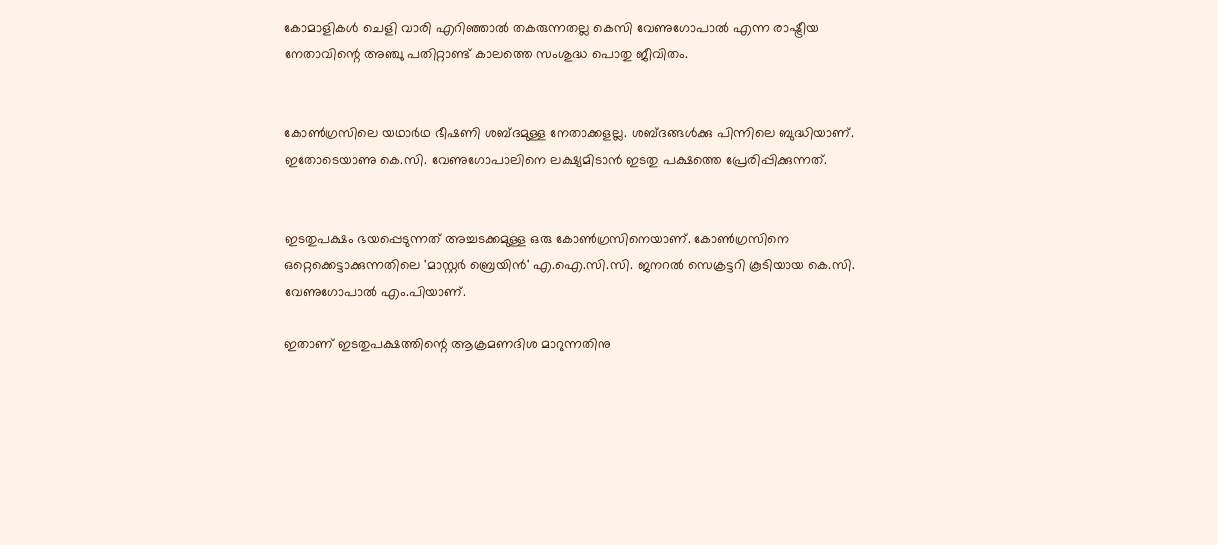കോമാളികൾ ചെളി വാരി എറിഞ്ഞാൽ തകരുന്നതല്ല കെസി വേണുഗോപാൽ എന്ന രാഷ്ട്രീയ നേതാവിന്റെ അഞ്ചു പതിറ്റാണ്ട് കാലത്തെ സംശുദ്ധ പൊതു ജീവിതം.


കോണ്‍ഗ്രസിലെ യഥാര്‍ഥ ഭീഷണി ശബ്ദമുള്ള നേതാക്കളല്ല. ശബ്ദങ്ങള്‍ക്കു പിന്നിലെ ബുദ്ധിയാണ്. ഇതോടെയാണു കെ.സി. വേണുഗോപാലിനെ ലക്ഷ്യമിടാന്‍ ഇടതു പക്ഷത്തെ പ്രേരിപ്പിക്കുന്നത്.


ഇടതുപക്ഷം ഭയപ്പെടുന്നത് അച്ചടക്കമുള്ള ഒരു കോണ്‍ഗ്രസിനെയാണ്. കോണ്‍ഗ്രസിനെ ഒറ്റെക്കെട്ടാക്കുന്നതിലെ 'മാസ്റ്റര്‍ ബ്രെയിന്‍' എ.ഐ.സി.സി. ജനറല്‍ സെക്രട്ടറി കൂടിയായ കെ.സി. വേണുഗോപാല്‍ എം.പിയാണ്.

ഇതാണ് ഇടതുപക്ഷത്തിന്റെ ആക്രമണദിശ മാറുന്നതിനു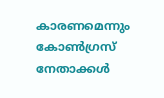കാരണമെന്നും കോൺഗ്രസ് നേതാക്കൾ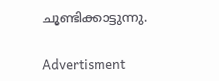ചൂണ്ടിക്കാട്ടുന്നു.

Advertisment